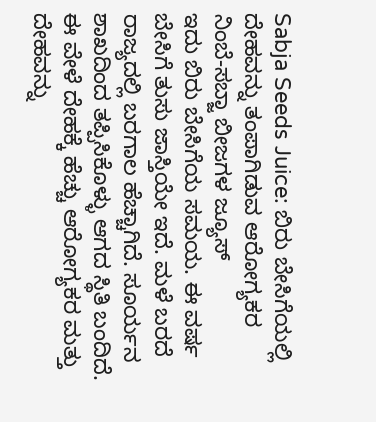Sabja Seeds Juice: ಬಿರು ಬೇಸಿಗೆಯಲ್ಲಿ ದೇಹವನ್ನು ತಂಪಾಗಿಡುವ ಆರೋಗ್ಯಕರ ನಿಂಬೆ-ಸಬ್ಜಾ ಬೀಜಗಳ ಜ್ಯೂಸ್
ಇದು ಬಿರು ಬೇಸಿಗೆಯ ಸಮಯ. ಈ ವರ್ಷ ಬೇಸಿಗೆ ತುಸು ಜಾಸ್ತಿಯೇ ಇದೆ. ಮಳೆ ಬರದೆ ರಾಜ್ಯದಲ್ಲಿ ಬರಗಾಲ ಹೆಚ್ಚಾಗಿದೆ. ಸೂರ್ಯನ ಶಾಖದಿಂದ ತಪ್ಪಿಸಿಕೊಳ್ಳು ಆಗದ ಸ್ಥಿತಿ ಬಂದಿದೆ. ಈ ವೇಳೆ ದೇಹಕ್ಕೆ ಹೆಚ್ಚು ಆರೋಗ್ಯಕರ ಮತ್ತು ದೇಹವನ್ನು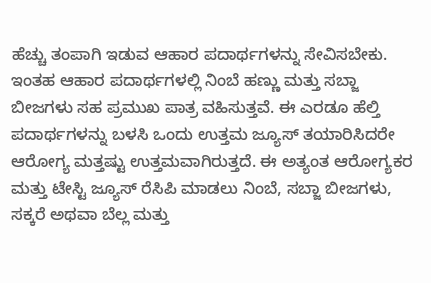ಹೆಚ್ಚು ತಂಪಾಗಿ ಇಡುವ ಆಹಾರ ಪದಾರ್ಥಗಳನ್ನು ಸೇವಿಸಬೇಕು.
ಇಂತಹ ಆಹಾರ ಪದಾರ್ಥಗಳಲ್ಲಿ ನಿಂಬೆ ಹಣ್ಣು ಮತ್ತು ಸಬ್ಜಾ ಬೀಜಗಳು ಸಹ ಪ್ರಮುಖ ಪಾತ್ರ ವಹಿಸುತ್ತವೆ. ಈ ಎರಡೂ ಹೆಲ್ತಿ ಪದಾರ್ಥಗಳನ್ನು ಬಳಸಿ ಒಂದು ಉತ್ತಮ ಜ್ಯೂಸ್ ತಯಾರಿಸಿದರೇ ಆರೋಗ್ಯ ಮತ್ತಷ್ಟು ಉತ್ತಮವಾಗಿರುತ್ತದೆ. ಈ ಅತ್ಯಂತ ಆರೋಗ್ಯಕರ ಮತ್ತು ಟೇಸ್ಟಿ ಜ್ಯೂಸ್ ರೆಸಿಪಿ ಮಾಡಲು ನಿಂಬೆ, ಸಬ್ಜಾ ಬೀಜಗಳು, ಸಕ್ಕರೆ ಅಥವಾ ಬೆಲ್ಲ ಮತ್ತು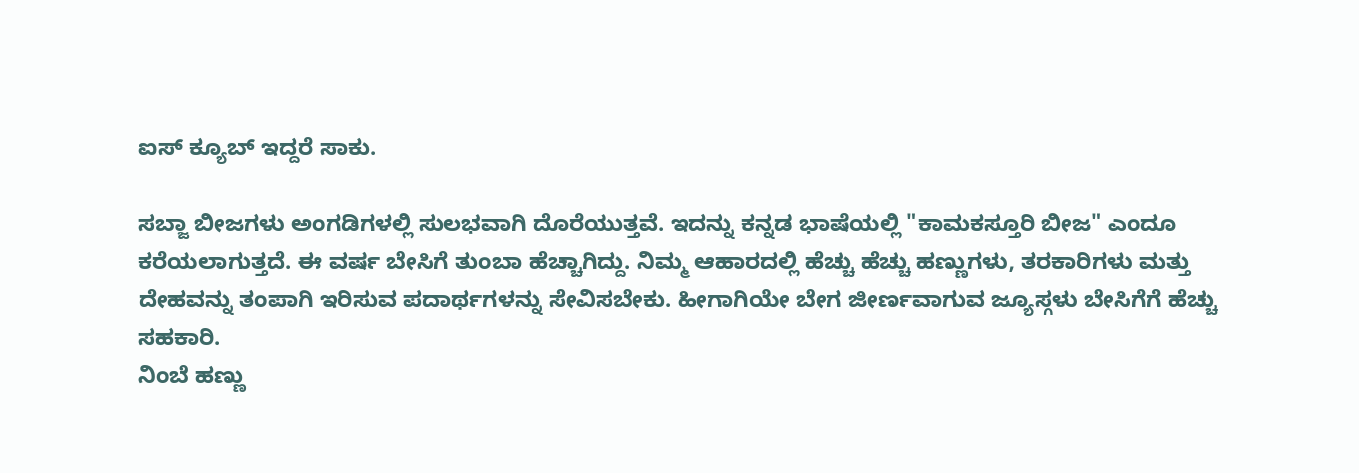ಐಸ್ ಕ್ಯೂಬ್ ಇದ್ದರೆ ಸಾಕು.

ಸಬ್ಜಾ ಬೀಜಗಳು ಅಂಗಡಿಗಳಲ್ಲಿ ಸುಲಭವಾಗಿ ದೊರೆಯುತ್ತವೆ. ಇದನ್ನು ಕನ್ನಡ ಭಾಷೆಯಲ್ಲಿ "ಕಾಮಕಸ್ತೂರಿ ಬೀಜ" ಎಂದೂ ಕರೆಯಲಾಗುತ್ತದೆ. ಈ ವರ್ಷ ಬೇಸಿಗೆ ತುಂಬಾ ಹೆಚ್ಚಾಗಿದ್ದು. ನಿಮ್ಮ ಆಹಾರದಲ್ಲಿ ಹೆಚ್ಚು ಹೆಚ್ಚು ಹಣ್ಣುಗಳು, ತರಕಾರಿಗಳು ಮತ್ತು ದೇಹವನ್ನು ತಂಪಾಗಿ ಇರಿಸುವ ಪದಾರ್ಥಗಳನ್ನು ಸೇವಿಸಬೇಕು. ಹೀಗಾಗಿಯೇ ಬೇಗ ಜೀರ್ಣವಾಗುವ ಜ್ಯೂಸ್ಗಳು ಬೇಸಿಗೆಗೆ ಹೆಚ್ಚು ಸಹಕಾರಿ.
ನಿಂಬೆ ಹಣ್ಣು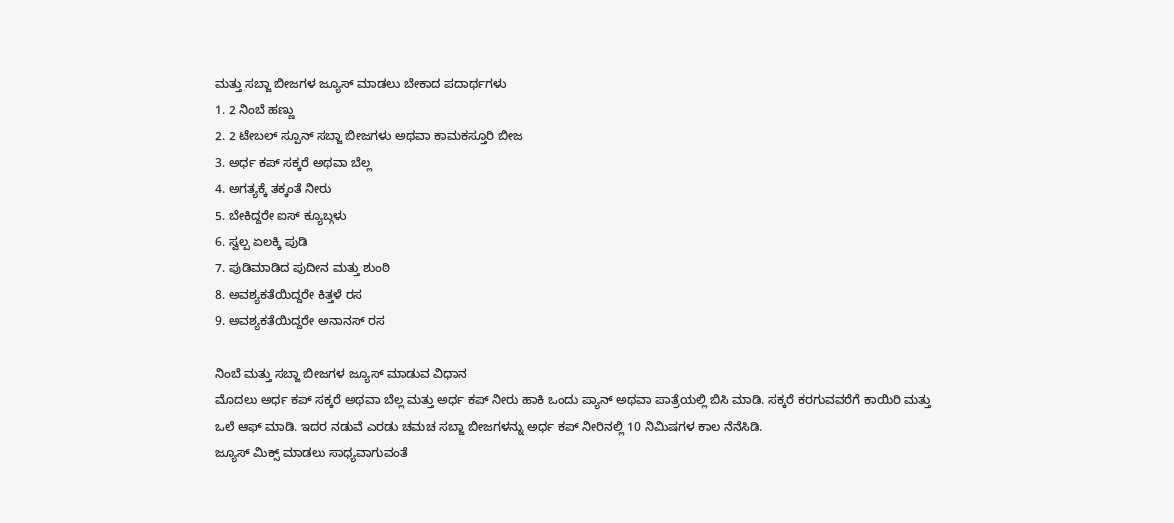ಮತ್ತು ಸಬ್ಜಾ ಬೀಜಗಳ ಜ್ಯೂಸ್ ಮಾಡಲು ಬೇಕಾದ ಪದಾರ್ಥಗಳು
1. 2 ನಿಂಬೆ ಹಣ್ಣು
2. 2 ಟೇಬಲ್ ಸ್ಪೂನ್ ಸಬ್ಜಾ ಬೀಜಗಳು ಅಥವಾ ಕಾಮಕಸ್ತೂರಿ ಬೀಜ
3. ಅರ್ಧ ಕಪ್ ಸಕ್ಕರೆ ಅಥವಾ ಬೆಲ್ಲ
4. ಅಗತ್ಯಕ್ಕೆ ತಕ್ಕಂತೆ ನೀರು
5. ಬೇಕಿದ್ದರೇ ಐಸ್ ಕ್ಯೂಬ್ಗಳು
6. ಸ್ವಲ್ಪ ಏಲಕ್ಕಿ ಪುಡಿ
7. ಪುಡಿಮಾಡಿದ ಪುದೀನ ಮತ್ತು ಶುಂಠಿ
8. ಅವಶ್ಯಕತೆಯಿದ್ದರೇ ಕಿತ್ತಳೆ ರಸ
9. ಅವಶ್ಯಕತೆಯಿದ್ದರೇ ಅನಾನಸ್ ರಸ

ನಿಂಬೆ ಮತ್ತು ಸಬ್ಜಾ ಬೀಜಗಳ ಜ್ಯೂಸ್ ಮಾಡುವ ವಿಧಾನ
ಮೊದಲು ಅರ್ಧ ಕಪ್ ಸಕ್ಕರೆ ಅಥವಾ ಬೆಲ್ಲ ಮತ್ತು ಅರ್ಧ ಕಪ್ ನೀರು ಹಾಕಿ ಒಂದು ಪ್ಯಾನ್ ಅಥವಾ ಪಾತ್ರೆಯಲ್ಲಿ ಬಿಸಿ ಮಾಡಿ. ಸಕ್ಕರೆ ಕರಗುವವರೆಗೆ ಕಾಯಿರಿ ಮತ್ತು ಒಲೆ ಆಫ್ ಮಾಡಿ. ಇದರ ನಡುವೆ ಎರಡು ಚಮಚ ಸಬ್ಜಾ ಬೀಜಗಳನ್ನು ಅರ್ಧ ಕಪ್ ನೀರಿನಲ್ಲಿ 10 ನಿಮಿಷಗಳ ಕಾಲ ನೆನೆಸಿಡಿ.
ಜ್ಯೂಸ್ ಮಿಕ್ಸ್ ಮಾಡಲು ಸಾಧ್ಯವಾಗುವಂತೆ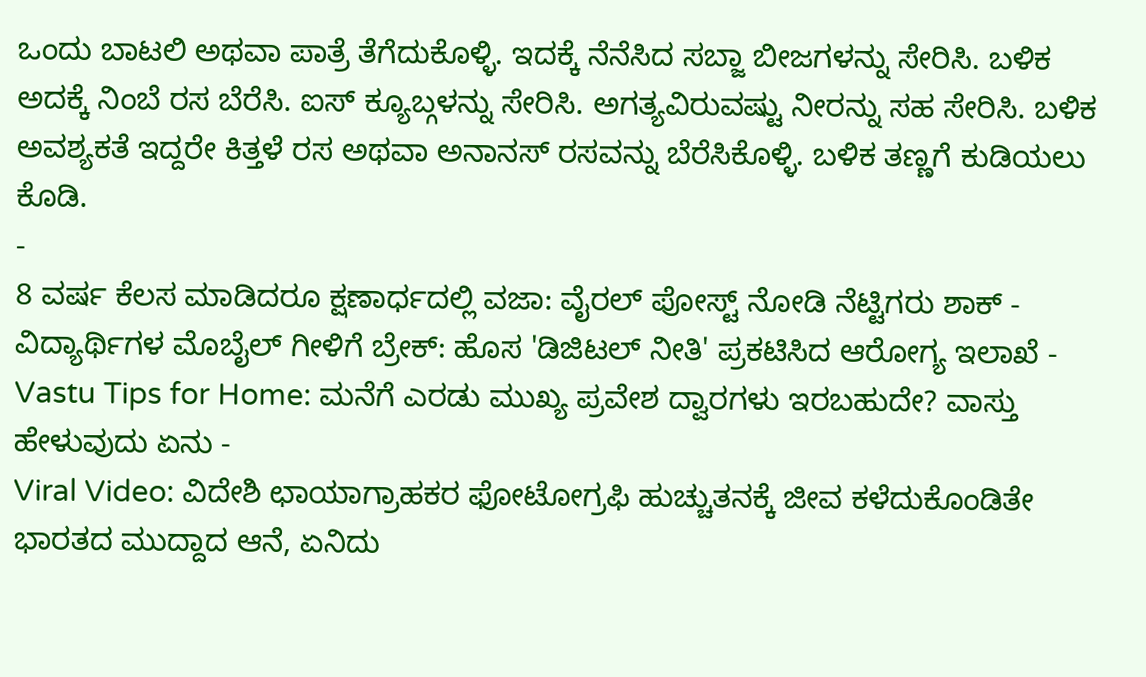ಒಂದು ಬಾಟಲಿ ಅಥವಾ ಪಾತ್ರೆ ತೆಗೆದುಕೊಳ್ಳಿ. ಇದಕ್ಕೆ ನೆನೆಸಿದ ಸಬ್ಜಾ ಬೀಜಗಳನ್ನು ಸೇರಿಸಿ. ಬಳಿಕ ಅದಕ್ಕೆ ನಿಂಬೆ ರಸ ಬೆರೆಸಿ. ಐಸ್ ಕ್ಯೂಬ್ಗಳನ್ನು ಸೇರಿಸಿ. ಅಗತ್ಯವಿರುವಷ್ಟು ನೀರನ್ನು ಸಹ ಸೇರಿಸಿ. ಬಳಿಕ ಅವಶ್ಯಕತೆ ಇದ್ದರೇ ಕಿತ್ತಳೆ ರಸ ಅಥವಾ ಅನಾನಸ್ ರಸವನ್ನು ಬೆರೆಸಿಕೊಳ್ಳಿ. ಬಳಿಕ ತಣ್ಣಗೆ ಕುಡಿಯಲು ಕೊಡಿ.
-
8 ವರ್ಷ ಕೆಲಸ ಮಾಡಿದರೂ ಕ್ಷಣಾರ್ಧದಲ್ಲಿ ವಜಾ: ವೈರಲ್ ಪೋಸ್ಟ್ ನೋಡಿ ನೆಟ್ಟಿಗರು ಶಾಕ್ -
ವಿದ್ಯಾರ್ಥಿಗಳ ಮೊಬೈಲ್ ಗೀಳಿಗೆ ಬ್ರೇಕ್: ಹೊಸ 'ಡಿಜಿಟಲ್ ನೀತಿ' ಪ್ರಕಟಿಸಿದ ಆರೋಗ್ಯ ಇಲಾಖೆ -
Vastu Tips for Home: ಮನೆಗೆ ಎರಡು ಮುಖ್ಯ ಪ್ರವೇಶ ದ್ವಾರಗಳು ಇರಬಹುದೇ? ವಾಸ್ತು ಹೇಳುವುದು ಏನು -
Viral Video: ವಿದೇಶಿ ಛಾಯಾಗ್ರಾಹಕರ ಫೋಟೋಗ್ರಫಿ ಹುಚ್ಚುತನಕ್ಕೆ ಜೀವ ಕಳೆದುಕೊಂಡಿತೇ ಭಾರತದ ಮುದ್ದಾದ ಆನೆ, ಏನಿದು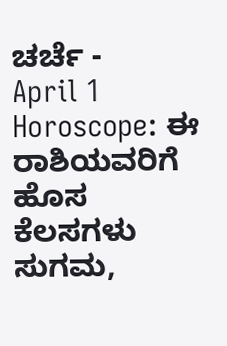ಚರ್ಚೆ -
April 1 Horoscope: ಈ ರಾಶಿಯವರಿಗೆ ಹೊಸ ಕೆಲಸಗಳು ಸುಗಮ,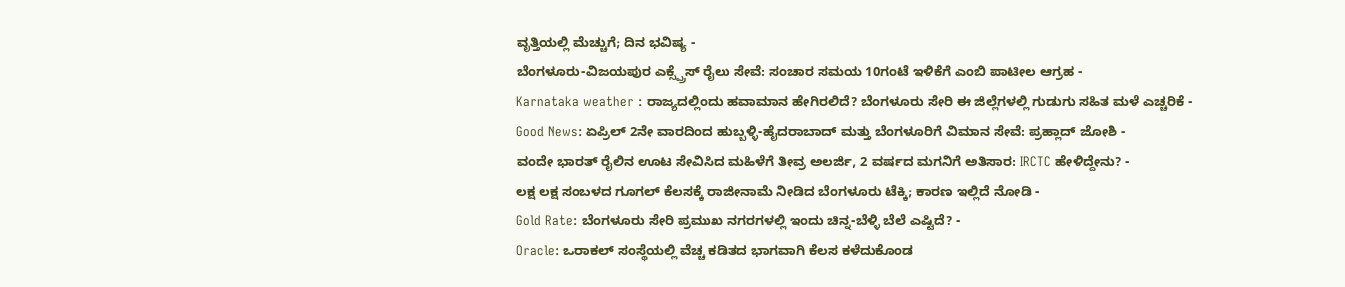ವೃತ್ತಿಯಲ್ಲಿ ಮೆಚ್ಚುಗೆ; ದಿನ ಭವಿಷ್ಯ -
ಬೆಂಗಳೂರು-ವಿಜಯಪುರ ಎಕ್ಸ್ಪ್ರೆಸ್ ರೈಲು ಸೇವೆ: ಸಂಚಾರ ಸಮಯ 10ಗಂಟೆ ಇಳಿಕೆಗೆ ಎಂಬಿ ಪಾಟೀಲ ಆಗ್ರಹ -
Karnataka weather : ರಾಜ್ಯದಲ್ಲಿಂದು ಹವಾಮಾನ ಹೇಗಿರಲಿದೆ? ಬೆಂಗಳೂರು ಸೇರಿ ಈ ಜಿಲ್ಲೆಗಳಲ್ಲಿ ಗುಡುಗು ಸಹಿತ ಮಳೆ ಎಚ್ಚರಿಕೆ -
Good News: ಏಪ್ರಿಲ್ 2ನೇ ವಾರದಿಂದ ಹುಬ್ಬಳ್ಳಿ-ಹೈದರಾಬಾದ್ ಮತ್ತು ಬೆಂಗಳೂರಿಗೆ ವಿಮಾನ ಸೇವೆ: ಪ್ರಹ್ಲಾದ್ ಜೋಶಿ -
ವಂದೇ ಭಾರತ್ ರೈಲಿನ ಊಟ ಸೇವಿಸಿದ ಮಹಿಳೆಗೆ ತೀವ್ರ ಅಲರ್ಜಿ, 2 ವರ್ಷದ ಮಗನಿಗೆ ಅತಿಸಾರ: IRCTC ಹೇಳಿದ್ದೇನು? -
ಲಕ್ಷ ಲಕ್ಷ ಸಂಬಳದ ಗೂಗಲ್ ಕೆಲಸಕ್ಕೆ ರಾಜೀನಾಮೆ ನೀಡಿದ ಬೆಂಗಳೂರು ಟೆಕ್ಕಿ; ಕಾರಣ ಇಲ್ಲಿದೆ ನೋಡಿ -
Gold Rate: ಬೆಂಗಳೂರು ಸೇರಿ ಪ್ರಮುಖ ನಗರಗಳಲ್ಲಿ ಇಂದು ಚಿನ್ನ-ಬೆಳ್ಳಿ ಬೆಲೆ ಎಷ್ಟಿದೆ? -
Oracle: ಒರಾಕಲ್ ಸಂಸ್ಥೆಯಲ್ಲಿ ವೆಚ್ಚ ಕಡಿತದ ಭಾಗವಾಗಿ ಕೆಲಸ ಕಳೆದುಕೊಂಡ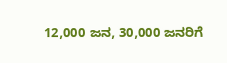12,000 ಜನ, 30,000 ಜನರಿಗೆ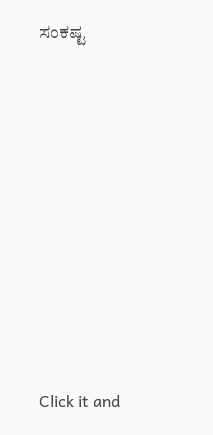ಸಂಕಷ್ಟ












Click it and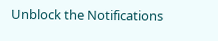Unblock the Notifications